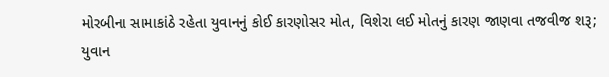મોરબીના સામાકાંઠે રહેતા યુવાનનું કોઈ કારણોસર મોત, વિશેરા લઈ મોતનું કારણ જાણવા તજવીજ શરૂ; યુવાન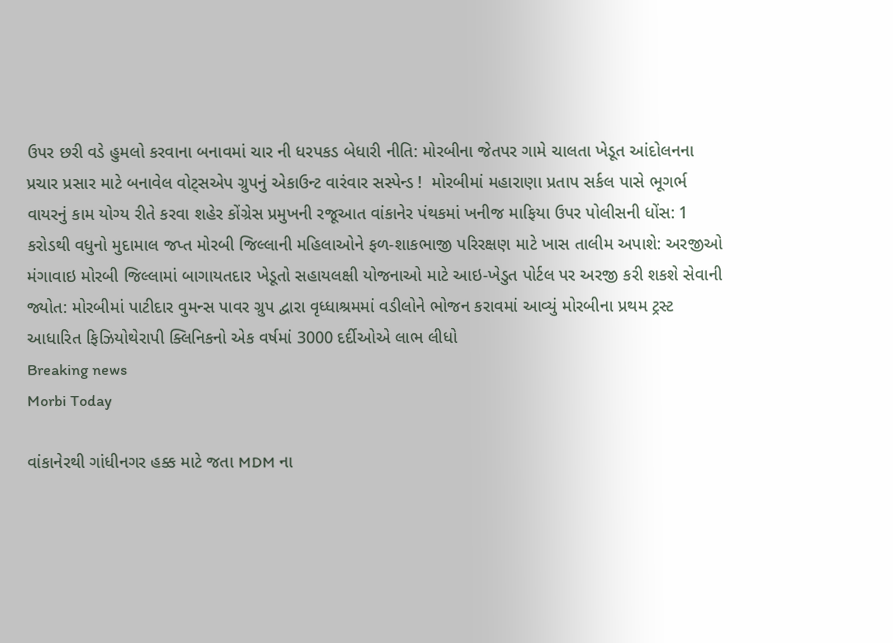ઉપર છરી વડે હુમલો કરવાના બનાવમાં ચાર ની ધરપકડ બેધારી નીતિ: મોરબીના જેતપર ગામે ચાલતા ખેડૂત આંદોલનના પ્રચાર પ્રસાર માટે બનાવેલ વોટ્સએપ ગ્રુપનું એકાઉન્ટ વારંવાર સસ્પેન્ડ !  મોરબીમાં મહારાણા પ્રતાપ સર્કલ પાસે ભૂગર્ભ વાયરનું કામ યોગ્ય રીતે કરવા શહેર કોંગ્રેસ પ્રમુખની રજૂઆત વાંકાનેર પંથકમાં ખનીજ માફિયા ઉપર પોલીસની ધોંસ: 1 કરોડથી વધુનો મુદામાલ જપ્ત મોરબી જિલ્લાની મહિલાઓને ફળ-શાકભાજી પરિરક્ષણ માટે ખાસ તાલીમ અપાશે: અરજીઓ મંગાવાઇ મોરબી જિલ્લામાં બાગાયતદાર ખેડૂતો સહાયલક્ષી યોજનાઓ માટે આઇ-ખેડુત પોર્ટલ પર અરજી કરી શકશે સેવાની જ્યોત: મોરબીમાં પાટીદાર વુમન્સ પાવર ગ્રુપ દ્વારા વૃધ્ધાશ્રમમાં વડીલોને ભોજન કરાવમાં આવ્યું મોરબીના પ્રથમ ટ્રસ્ટ આધારિત ફિઝિયોથેરાપી ક્લિનિકનો એક વર્ષમાં 3000 દર્દીઓએ લાભ લીધો
Breaking news
Morbi Today

વાંકાનેરથી ગાંધીનગર હક્ક માટે જતા MDM ના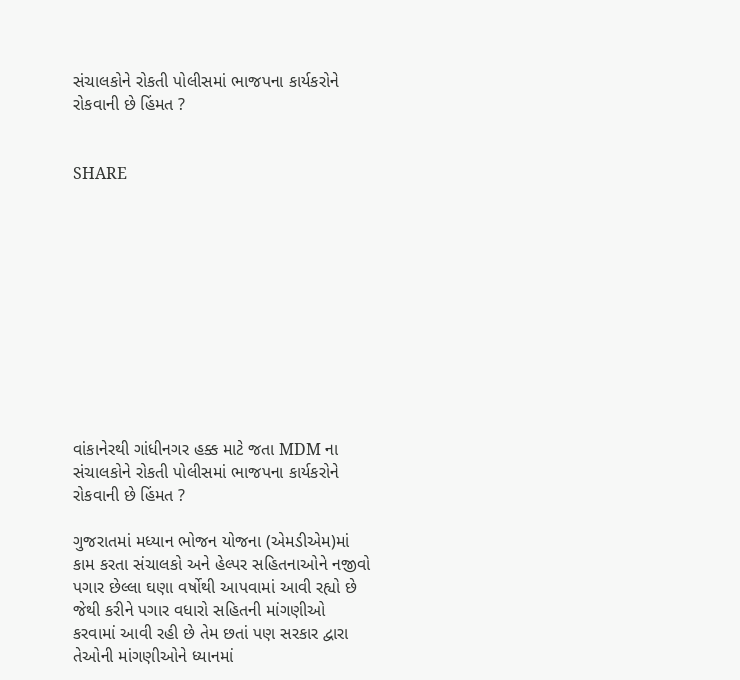સંચાલકોને રોકતી પોલીસમાં ભાજપના કાર્યકરોને રોકવાની છે હિંમત ?


SHARE











વાંકાનેરથી ગાંધીનગર હક્ક માટે જતા MDM ના સંચાલકોને રોકતી પોલીસમાં ભાજપના કાર્યકરોને રોકવાની છે હિંમત ?

ગુજરાતમાં મધ્યાન ભોજન યોજના (એમડીએમ)માં કામ કરતા સંચાલકો અને હેલ્પર સહિતનાઓને નજીવો પગાર છેલ્લા ઘણા વર્ષોથી આપવામાં આવી રહ્યો છે જેથી કરીને પગાર વધારો સહિતની માંગણીઓ કરવામાં આવી રહી છે તેમ છતાં પણ સરકાર દ્વારા તેઓની માંગણીઓને ધ્યાનમાં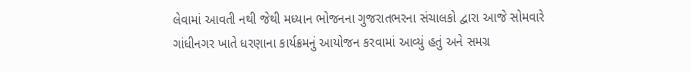લેવામાં આવતી નથી જેથી મધ્યાન ભોજનના ગુજરાતભરના સંચાલકો દ્વારા આજે સોમવારે ગાંધીનગર ખાતે ધરણાના કાર્યક્રમનું આયોજન કરવામાં આવ્યું હતું અને સમગ્ર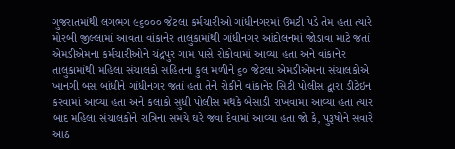ગુજરાતમાંથી લગભગ ૯૬૦૦૦ જેટલા કર્મચારીઓ ગાંધીનગરમાં ઉમટી પડે તેમ હતા ત્યારે મોરબી જીલ્લામાં આવતા વાંકાનેર તાલુકામાંથી ગાંધીનગર આંદોલનમાં જોડાવા માટે જતાં એમડીએમના કર્મચારીઓને ચંદ્રપુર ગામ પાસે રોકોવામાં આવ્યા હતા અને વાંકાનેર તાલુકામાંથી મહિલા સંચાલકો સહિતના કુલ મળીને ૬૦ જેટલા એમડીએમના સંચાલકોએ ખાનગી બસ બાંધીને ગાંધીનગર જતાં હતા તેને રોકીને વાંકાનેર સિટી પોલીસ દ્વારા ડીટેઇન કરવામાં આવ્યા હતા અને કલાકો સુધી પોલીસ મથકે બેસાડી રાખવામા આવ્યા હતા ત્યાર બાદ મહિલા સંચાલકોને રાત્રિના સમયે ઘરે જવા દેવામાં આવ્યા હતા જો કે, પુરૂષોને સવારે આઠ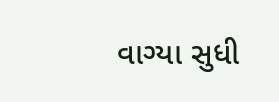વાગ્યા સુધી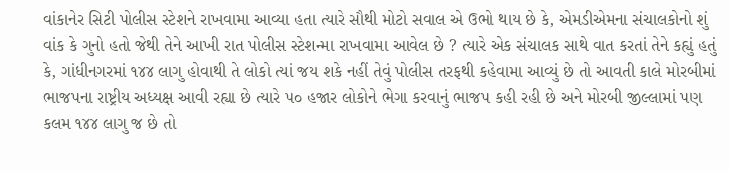વાંકાનેર સિટી પોલીસ સ્ટેશને રાખવામા આવ્યા હતા ત્યારે સૌથી મોટો સવાલ એ ઉભો થાય છે કે, એમડીએમના સંચાલકોનો શું વાંક કે ગુનો હતો જેથી તેને આખી રાત પોલીસ સ્ટેશન્મા રાખવામા આવેલ છે ? ત્યારે એક સંચાલક સાથે વાત કરતાં તેને કહ્યું હતું કે, ગાંધીનગરમાં ૧૪૪ લાગુ હોવાથી તે લોકો ત્યાં જય શકે નહીં તેવું પોલીસ તરફથી કહેવામા આવ્યું છે તો આવતી કાલે મોરબીમાં ભાજપના રાષ્ટ્રીય અધ્યક્ષ આવી રહ્યા છે ત્યારે ૫૦ હજાર લોકોને ભેગા કરવાનું ભાજપ કહી રહી છે અને મોરબી જીલ્લામાં પણ કલમ ૧૪૪ લાગુ જ છે તો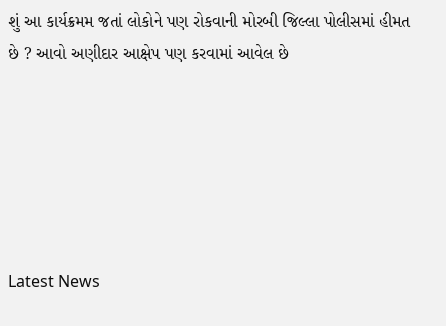શું આ કાર્યક્રમમ જતાં લોકોને પણ રોકવાની મોરબી જિલ્લા પોલીસમાં હીમત છે ? આવો અણીદાર આક્ષેપ પણ કરવામાં આવેલ છે






Latest News